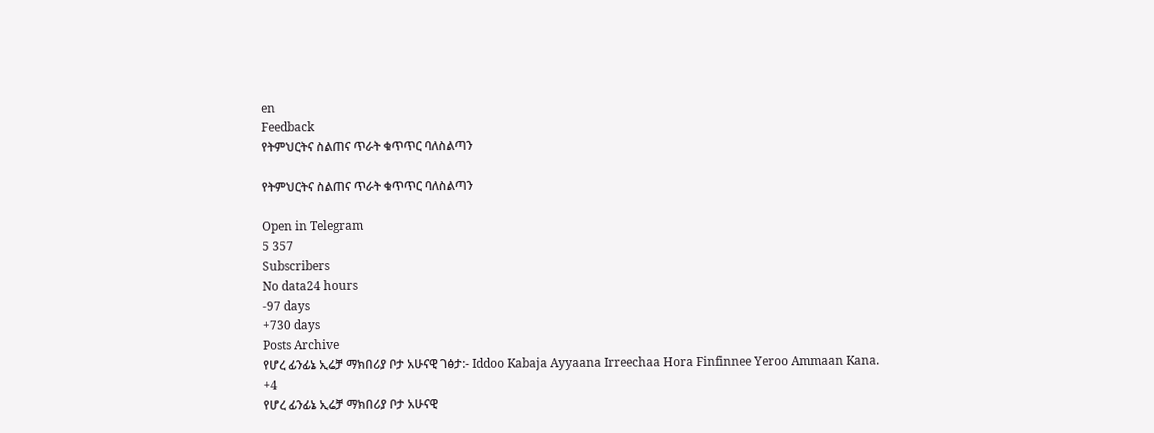en
Feedback
የትምህርትና ስልጠና ጥራት ቁጥጥር ባለስልጣን

የትምህርትና ስልጠና ጥራት ቁጥጥር ባለስልጣን

Open in Telegram
5 357
Subscribers
No data24 hours
-97 days
+730 days
Posts Archive
የሆረ ፊንፊኔ ኢሬቻ ማክበሪያ ቦታ አሁናዊ ገፅታ:- Iddoo Kabaja Ayyaana Irreechaa Hora Finfinnee Yeroo Ammaan Kana.
+4
የሆረ ፊንፊኔ ኢሬቻ ማክበሪያ ቦታ አሁናዊ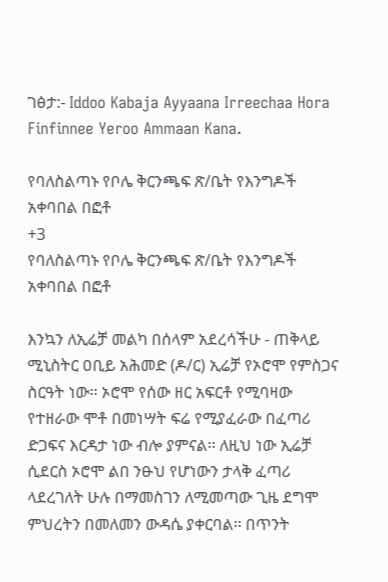ገፅታ:- Iddoo Kabaja Ayyaana Irreechaa Hora Finfinnee Yeroo Ammaan Kana.

የባለስልጣኑ የቦሌ ቅርንጫፍ ጽ/ቤት የእንግዶች አቀባበል በፎቶ
+3
የባለስልጣኑ የቦሌ ቅርንጫፍ ጽ/ቤት የእንግዶች አቀባበል በፎቶ

እንኳን ለኢሬቻ መልካ በሰላም አደረሳችሁ - ጠቅላይ ሚኒስትር ዐቢይ አሕመድ (ዶ/ር) ኢሬቻ የኦሮሞ የምስጋና ስርዓት ነው፡፡ ኦሮሞ የሰው ዘር አፍርቶ የሚባዛው የተዘራው ሞቶ በመነሣት ፍሬ የሚያፈራው በፈጣሪ ድጋፍና እርዳታ ነው ብሎ ያምናል፡፡ ለዚህ ነው ኢሬቻ ሲደርስ ኦሮሞ ልበ ንፁህ የሆነውን ታላቅ ፈጣሪ ላደረገለት ሁሉ በማመስገን ለሚመጣው ጊዜ ደግሞ ምህረትን በመለመን ውዳሴ ያቀርባል፡፡ በጥንት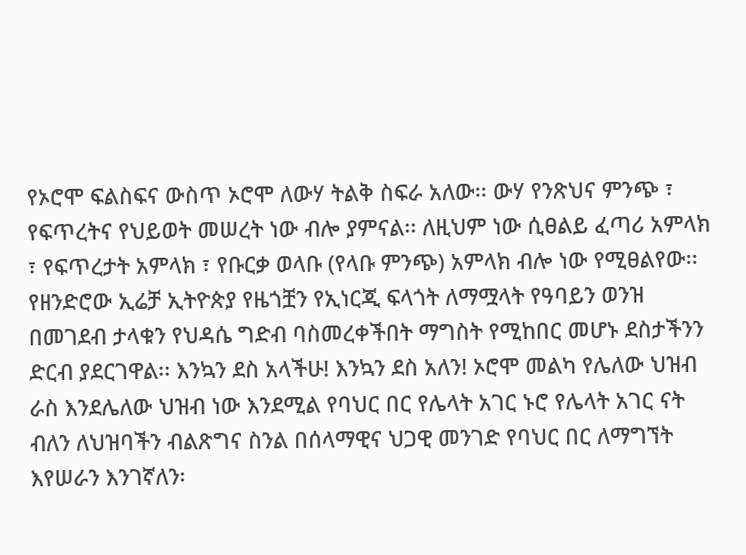የኦሮሞ ፍልስፍና ውስጥ ኦሮሞ ለውሃ ትልቅ ስፍራ አለው፡፡ ውሃ የንጽህና ምንጭ ፣ የፍጥረትና የህይወት መሠረት ነው ብሎ ያምናል፡፡ ለዚህም ነው ሲፀልይ ፈጣሪ አምላክ ፣ የፍጥረታት አምላክ ፣ የቡርቃ ወላቡ (የላቡ ምንጭ) አምላክ ብሎ ነው የሚፀልየው፡፡ የዘንድሮው ኢሬቻ ኢትዮጵያ የዜጎቿን የኢነርጂ ፍላጎት ለማሟላት የዓባይን ወንዝ በመገደብ ታላቁን የህዳሴ ግድብ ባስመረቀችበት ማግስት የሚከበር መሆኑ ደስታችንን ድርብ ያደርገዋል፡፡ እንኳን ደስ አላችሁ! እንኳን ደስ አለን! ኦሮሞ መልካ የሌለው ህዝብ ራስ እንደሌለው ህዝብ ነው እንደሚል የባህር በር የሌላት አገር ኑሮ የሌላት አገር ናት ብለን ለህዝባችን ብልጽግና ስንል በሰላማዊና ህጋዊ መንገድ የባህር በር ለማግኘት እየሠራን እንገኛለን፡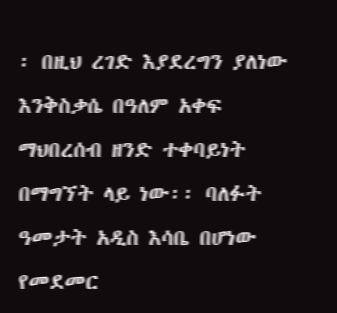፡ በዚህ ረገድ እያደረግን ያለነው እንቅስቃሴ በዓለም አቀፍ ማህበረሰብ ዘንድ ተቀባይነት በማግኘት ላይ ነው፡፡ ባለፉት ዓመታት አዲስ እሳቤ በሆነው የመደመር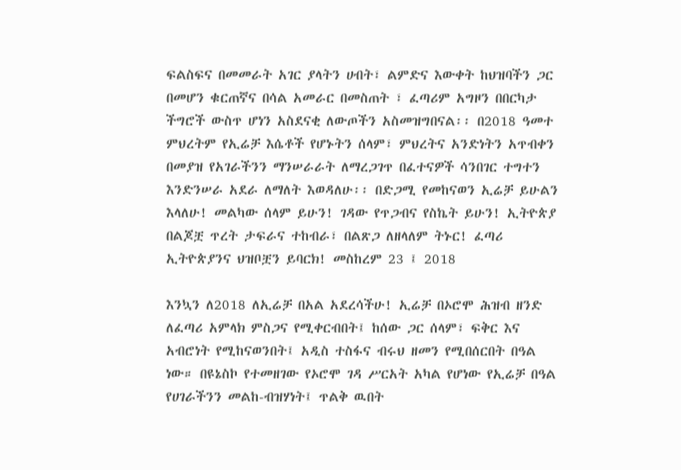ፍልስፍና በመመራት አገር ያላትን ሀብት፣ ልምድና እውቀት ከህዝባችን ጋር በመሆን ቁርጠኛና በሳል አመራር በመስጠት ፣ ፈጣሪም አግዞን በበርካታ ችግሮች ውስጥ ሆነን አስደናቂ ለውጦችን አስመዝግበናል፡፡ በ2018 ዓመተ ምህረትም የኢሬቻ እሴቶች የሆኑትን ሰላም፣ ምህረትና አንድነትን አጥብቀን በመያዝ የአገራችንን ማንሠራራት ለማረጋገጥ በፈተናዎች ሳንበገር ተግተን እንድንሠራ አደራ ለማለት እወዳለሁ፡፡ በድጋሚ የመከናወን ኢሬቻ ይሁልን እላለሁ! መልካው ሰላም ይሁን! ገዳው የጥጋብና የስኬት ይሁን! ኢትዮጵያ በልጆቿ ጥረት ታፍራና ተከብራ፣ በልጽጋ ለዘላለም ትኑር! ፈጣሪ ኢትዮጵያንና ህዝቦቿን ይባርክ! መስከረም 23 ፤ 2018

እንኳን ለ2018 ለኢሬቻ በአል አደረሳችሁ! ኢሬቻ በኦሮሞ ሕዝብ ዘንድ ለፈጣሪ አምላክ ምስጋና የሚቀርብበት፤ ከሰው ጋር ሰላም፣ ፍቅር እና አብሮነት የሚከናወንበት፤ አዲስ ተስፋና ብሩህ ዘመን የሚበሰርበት በዓል ነው። በዩኔስኮ የተመዘገው የኦሮሞ ገዳ ሥርአት አካል የሆነው የኢሬቻ በዓል የሀገራችንን መልከ-ብዝሃነት፤ ጥልቅ ዉበት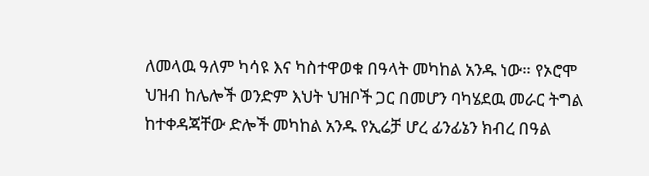ለመላዉ ዓለም ካሳዩ እና ካስተዋወቁ በዓላት መካከል አንዱ ነው። የኦሮሞ ህዝብ ከሌሎች ወንድም እህት ህዝቦች ጋር በመሆን ባካሄደዉ መራር ትግል ከተቀዳጃቸው ድሎች መካከል አንዱ የኢሬቻ ሆረ ፊንፊኔን ክብረ በዓል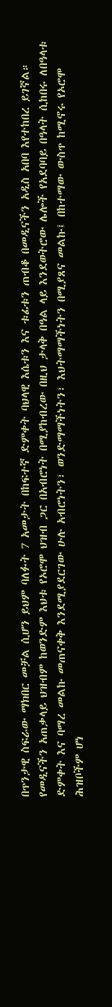በጥንታዊ ስፍራው ማክበር መቻል ሲሆን ይህም ባለፉት 7 አመታት በከፍተኛ ድምቀት ባህላዊ እሴቱን እና ቱፊቱን ጠብቆ በመዲናችን አዲስ አበባ እየተከበረ ይገኛል። የመዲናችን አጠቃላይ ህዝብም ከወንድም እህቱ የኦሮሞ ህዝብ ጋር በአብሮነት በሚያከብረው በዚህ ታላቅ በዓል ላይ እንደወትሮው ሌሎች የአደባባይ በዓላት ሲከበሩ ለበዓላቱ ድምቀት እና ባማረ መልኩ መጠናቀቅ እንደሚያደርገው ሁሉ አብሮነትን፣ ወንድማማችነትን፣ እህትማማችነትን በሚያጸና መልኩ፤ በከተማው ውስጥ ከሚኖሩ የኦሮሞ ሕዝቦችም ሆነ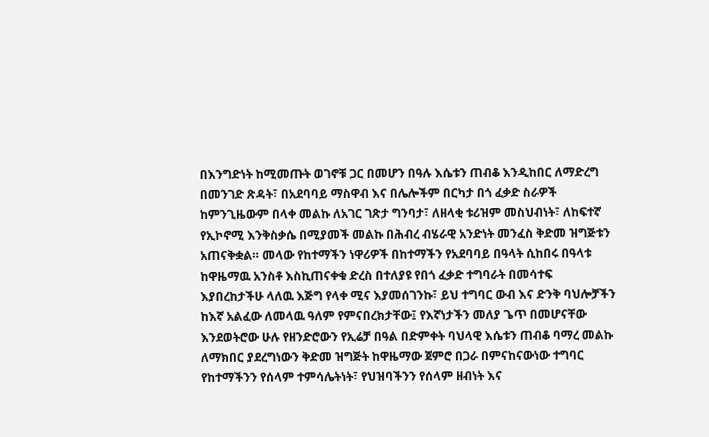በእንግድነት ከሚመጡት ወገኖቹ ጋር በመሆን በዓሉ እሴቱን ጠብቆ እንዲከበር ለማድረግ በመንገድ ጽዳት፣ በአደባባይ ማስዋብ እና በሌሎችም በርካታ በጎ ፈቃድ ስራዎች ከምንጊዜውም በላቀ መልኩ ለአገር ገጽታ ግንባታ፣ ለዘላቂ ቱሪዝም መስህብነት፣ ለከፍተኛ የኢኮኖሚ እንቅስቃሴ በሚያመች መልኩ በሕብረ ብሄራዊ አንድነት መንፈስ ቅድመ ዝግጅቱን አጠናቅቋል። መላው የከተማችን ነዋሪዎች በከተማችን የአደባባይ በዓላት ሲከበሩ በዓላቱ ከዋዜማዉ አንስቶ እስኪጠናቀቁ ድረስ በተለያዩ የበጎ ፈቃድ ተግባራት በመሳተፍ እያበረከታችሁ ላለዉ እጅግ የላቀ ሚና እያመሰገንኩ፣ ይህ ተግባር ውብ እና ድንቅ ባህሎቻችን ከእኛ አልፈው ለመላዉ ዓለም የምናበረክታቸው፤ የእኛነታችን መለያ ጌጥ በመሆናቸው እንደወትሮው ሁሉ የዘንድሮውን የኢሬቻ በዓል በድምቀት ባህላዊ እሴቱን ጠብቆ ባማረ መልኩ ለማክበር ያደረግነውን ቅድመ ዝግጅት ከዋዜማው ጀምሮ በጋራ በምናከናውነው ተግባር የከተማችንን የሰላም ተምሳሌትነት፣ የህዝባችንን የሰላም ዘብነት እና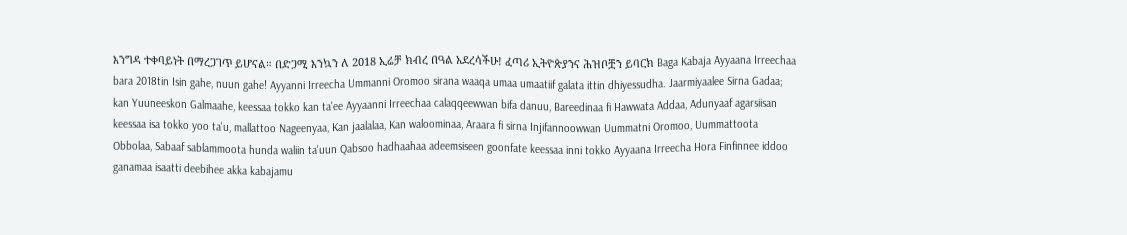እንግዳ ተቀባይነት በማረጋገጥ ይሆናል። በድጋሚ እንኳን ለ 2018 ኢሬቻ ክብረ በዓል አደረሳችሁ! ፈጣሪ ኢትዮጵያንና ሕዝቦቿን ይባርክ Baga Kabaja Ayyaana Irreechaa bara 2018tin Isin gahe, nuun gahe! Ayyanni Irreecha Ummanni Oromoo sirana waaqa umaa umaatiif galata ittin dhiyessudha. Jaarmiyaalee Sirna Gadaa; kan Yuuneeskon Galmaahe, keessaa tokko kan ta'ee Ayyaanni Irreechaa calaqqeewwan bifa danuu, Bareedinaa fi Hawwata Addaa, Adunyaaf agarsiisan keessaa isa tokko yoo ta'u, mallattoo Nageenyaa, Kan jaalalaa, Kan waloominaa, Araara fi sirna Injifannoowwan Uummatni Oromoo, Uummattoota Obbolaa, Sabaaf sablammoota hunda waliin ta'uun Qabsoo hadhaahaa adeemsiseen goonfate keessaa inni tokko Ayyaana Irreecha Hora Finfinnee iddoo ganamaa isaatti deebihee akka kabajamu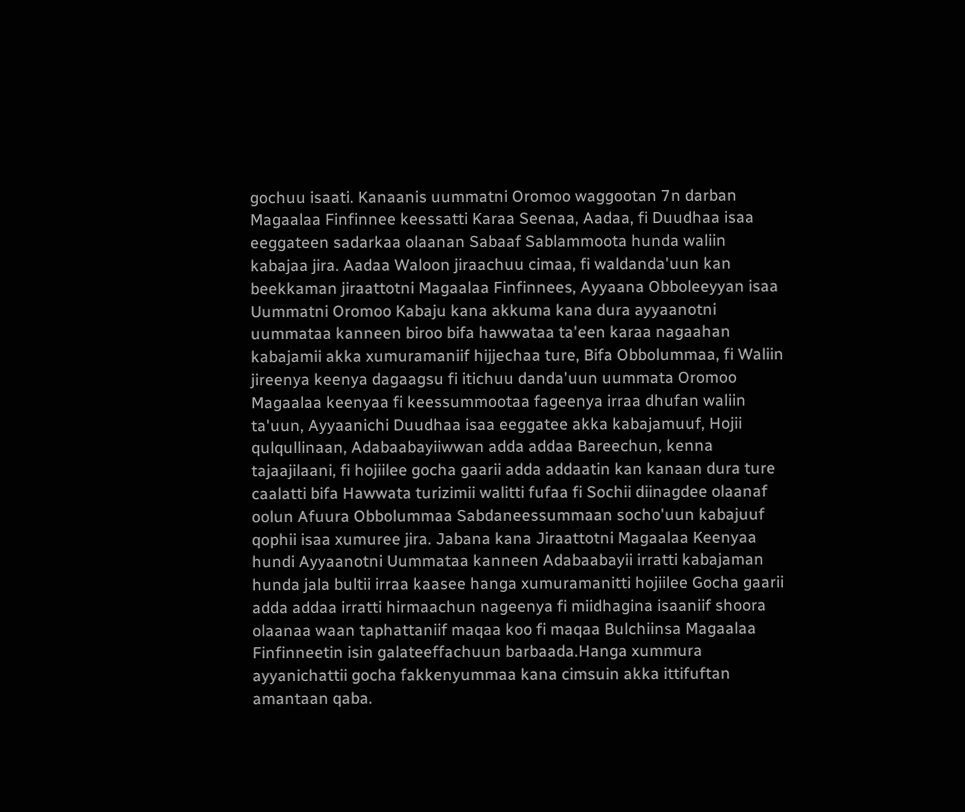gochuu isaati. Kanaanis uummatni Oromoo waggootan 7n darban Magaalaa Finfinnee keessatti Karaa Seenaa, Aadaa, fi Duudhaa isaa eeggateen sadarkaa olaanan Sabaaf Sablammoota hunda waliin kabajaa jira. Aadaa Waloon jiraachuu cimaa, fi waldanda'uun kan beekkaman jiraattotni Magaalaa Finfinnees, Ayyaana Obboleeyyan isaa Uummatni Oromoo Kabaju kana akkuma kana dura ayyaanotni uummataa kanneen biroo bifa hawwataa ta'een karaa nagaahan kabajamii akka xumuramaniif hijjechaa ture, Bifa Obbolummaa, fi Waliin jireenya keenya dagaagsu fi itichuu danda'uun uummata Oromoo Magaalaa keenyaa fi keessummootaa fageenya irraa dhufan waliin ta'uun, Ayyaanichi Duudhaa isaa eeggatee akka kabajamuuf, Hojii qulqullinaan, Adabaabayiiwwan adda addaa Bareechun, kenna tajaajilaani, fi hojiilee gocha gaarii adda addaatin kan kanaan dura ture caalatti bifa Hawwata turizimii walitti fufaa fi Sochii diinagdee olaanaf oolun Afuura Obbolummaa Sabdaneessummaan socho'uun kabajuuf qophii isaa xumuree jira. Jabana kana Jiraattotni Magaalaa Keenyaa hundi Ayyaanotni Uummataa kanneen Adabaabayii irratti kabajaman hunda jala bultii irraa kaasee hanga xumuramanitti hojiilee Gocha gaarii adda addaa irratti hirmaachun nageenya fi miidhagina isaaniif shoora olaanaa waan taphattaniif maqaa koo fi maqaa Bulchiinsa Magaalaa Finfinneetin isin galateeffachuun barbaada.Hanga xummura ayyanichattii gocha fakkenyummaa kana cimsuin akka ittifuftan amantaan qaba.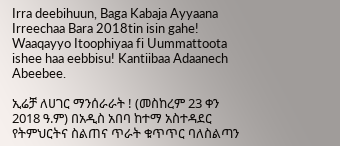Irra deebihuun, Baga Kabaja Ayyaana Irreechaa Bara 2018tin isin gahe! Waaqayyo Itoophiyaa fi Uummattoota ishee haa eebbisu! Kantiibaa Adaanech Abeebee.

ኢሬቻ ለሀገር ማንሰራራት ! (መስከረም 23 ቀን 2018 ዓ.ም) በአዲስ አበባ ከተማ አስተዳደር የትምህርትና ስልጠና ጥራት ቁጥጥር ባለስልጣን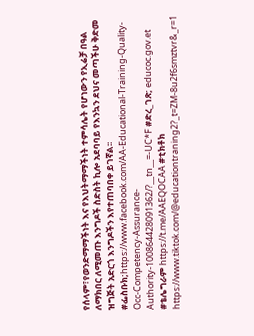የሰላም፣የወንድማማችነት እና የእህትማማችነት ተምሳሌት የሆነውን የኢሬቻ በዓል ለማክበር ለሚመጡ እንግዶች ስድስት ኪሎ አደባባይ የእንኳን ደህና መጣችሁ ቅድመ ዝግጅት አድርጎ እንግዶችን እየተጠባበቀ ይገኛል፡፡ #ፌስቡክ;https://www.facebook.com/AA-Educational-Training-Quality-Occ-Competency-Assurance-Authority-100864428091362/?__tn__=-UC*F #ድረ_ገጽ; educoc.gov.et #ቴሌግራም https://t.me/AAEQOCAA #ቲክቶክ https://www.tiktok.com/@educationtraning2?_t=ZM-8u2f6smztvr&_r=1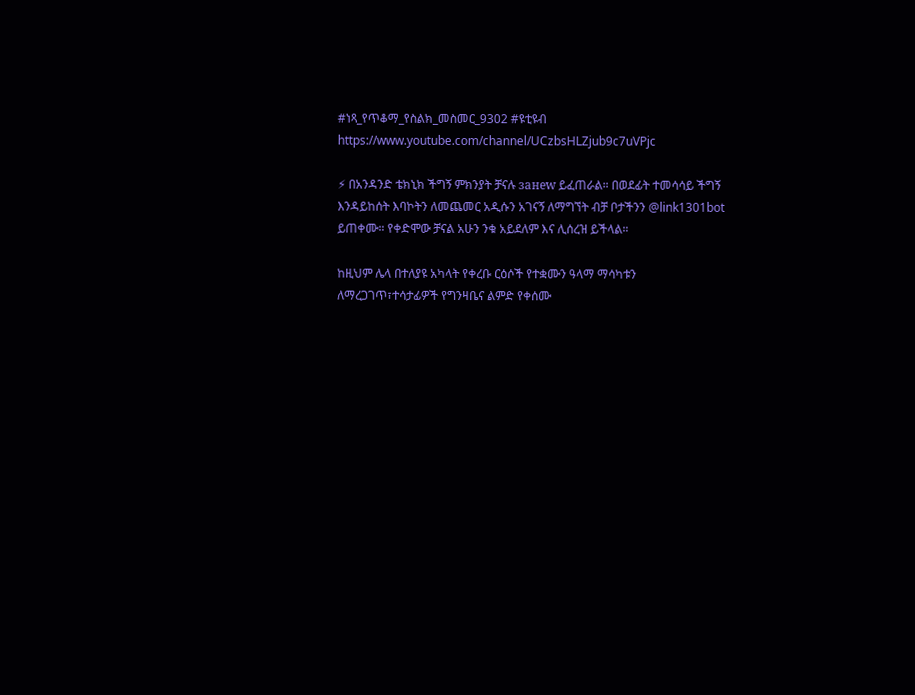#ነጻ_የጥቆማ_የስልክ_መስመር_9302 #ዩቲዩብ https://www.youtube.com/channel/UCzbsHLZjub9c7uVPjc

⚡ በአንዳንድ ቴክኒክ ችግኝ ምክንያት ቻናሉ занew ይፈጠራል። በወደፊት ተመሳሳይ ችግኝ እንዳይከሰት እባኮትን ለመጨመር አዲሱን አገናኝ ለማግኘት ብቻ ቦታችንን @link1301bot ይጠቀሙ። የቀድሞው ቻናል አሁን ንቁ አይደለም እና ሊሰረዝ ይችላል።

ከዚህም ሌላ በተለያዩ አካላት የቀረቡ ርዕሶች የተቋሙን ዓላማ ማሳካቱን ለማረጋገጥ፣ተሳታፊዎች የግንዛቤና ልምድ የቀሰሙ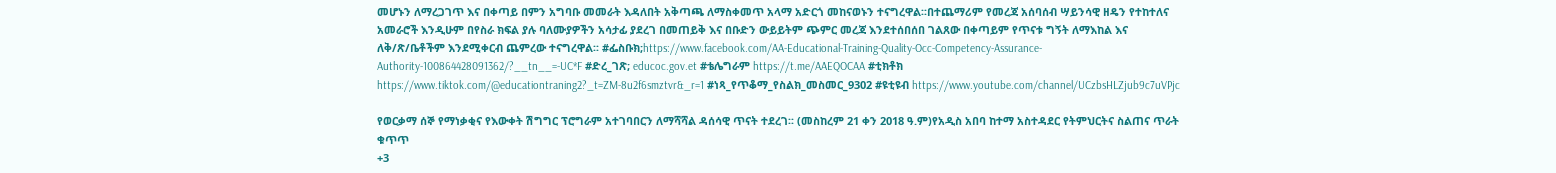መሆኑን ለማረጋገጥ እና በቀጣይ በምን አግባቡ መመራት እዳለበት አቅጣጫ ለማስቀመጥ አላማ አድርጎ መከናወኑን ተናግረዋል፡፡በተጨማሪም የመረጃ አሰባሰብ ሣይንሳዊ ዘዴን የተከተለና አመራሮች እንዲሁም በየስራ ክፍል ያሉ ባለሙያዎችን አሳታፊ ያደረገ በመጠይቅ እና በቡድን ውይይትም ጭምር መረጃ እንደተሰበሰበ ገልጸው በቀጣይም የጥናቱ ግኝት ለማእከል እና ለቅ/ጽ/ቤቶችም እንደሚቀርብ ጨምረው ተናግረዋል፡፡ #ፌስቡክ;https://www.facebook.com/AA-Educational-Training-Quality-Occ-Competency-Assurance-Authority-100864428091362/?__tn__=-UC*F #ድረ_ገጽ; educoc.gov.et #ቴሌግራም https://t.me/AAEQOCAA #ቲክቶክ https://www.tiktok.com/@educationtraning2?_t=ZM-8u2f6smztvr&_r=1 #ነጻ_የጥቆማ_የስልክ_መስመር_9302 #ዩቲዩብ https://www.youtube.com/channel/UCzbsHLZjub9c7uVPjc

የወርቃማ ሰኞ የማነቃቂና የእውቀት ሽግግር ፕሮግራም አተገባበርን ለማሻሻል ዳሰሳዊ ጥናት ተደረገ፡፡ (መስከረም 21 ቀን 2018 ዓ.ም)የአዲስ አበባ ከተማ አስተዳደር የትምህርትና ስልጠና ጥራት ቁጥጥ
+3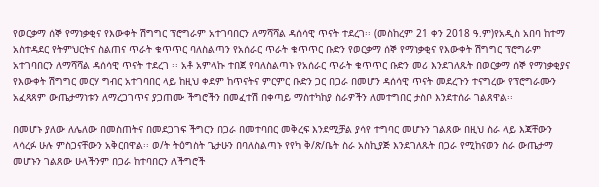የወርቃማ ሰኞ የማነቃቂና የእውቀት ሽግግር ፕሮግራም አተገባበርን ለማሻሻል ዳሰሳዊ ጥናት ተደረገ፡፡ (መስከረም 21 ቀን 2018 ዓ.ም)የአዲስ አበባ ከተማ አስተዳደር የትምህርትና ስልጠና ጥራት ቁጥጥር ባለስልጣን የአሰራር ጥራት ቁጥጥር ቡድን የወርቃማ ሰኞ የማነቃቂና የእውቀት ሽግግር ፕሮግራም አተገባበርን ለማሻሻል ዳሰሳዊ ጥናት ተደረገ ፡፡ አቶ አምላኩ ተበጀ የባለስልጣኑ የአሰራር ጥራት ቁጥጥር ቡድን መሪ እንደገለጹት በወርቃማ ሰኞ የማነቃቂያና የእውቀት ሽግግር መርሃ ግብር አተገባበር ላይ ከዚህ ቀደም ከጥናትና ምርምር ቡድን ጋር በጋራ በመሆን ዳሰሳዊ ጥናት መደረጉን ተናግረው የፕሮግራሙን አፈጻጸም ውጤታማነቱን ለማረጋገጥና ያጋጠሙ ችግሮችን በመፈተሽ በቀጣይ ማስተካከያ ስራዎችን ለመተግበር ታስቦ እንደተሰራ ገልጸዋል፡፡

በመሆኑ ያለው ለሌለው በመስጠትና በመደጋገፍ ችግርን በጋራ በመተባበር መቅረፍ እንደሚቻል ያሳየ ተግባር መሆኑን ገልጸው በዚህ ስራ ላይ እጃቸውን ላሳረፉ ሁሉ ምስጋናቸውን አቅርበዋል፡፡ ወ/ት ትዕግስት ጌታሁን በባለስልጣኑ የየካ ቅ/ጽ/ቤት ስራ አስኪያጅ እንደገለጹት በጋራ የሚከናወን ስራ ውጤታማ መሆኑን ገልጸው ሁላችንም በጋራ ከተባበርን ለችግሮች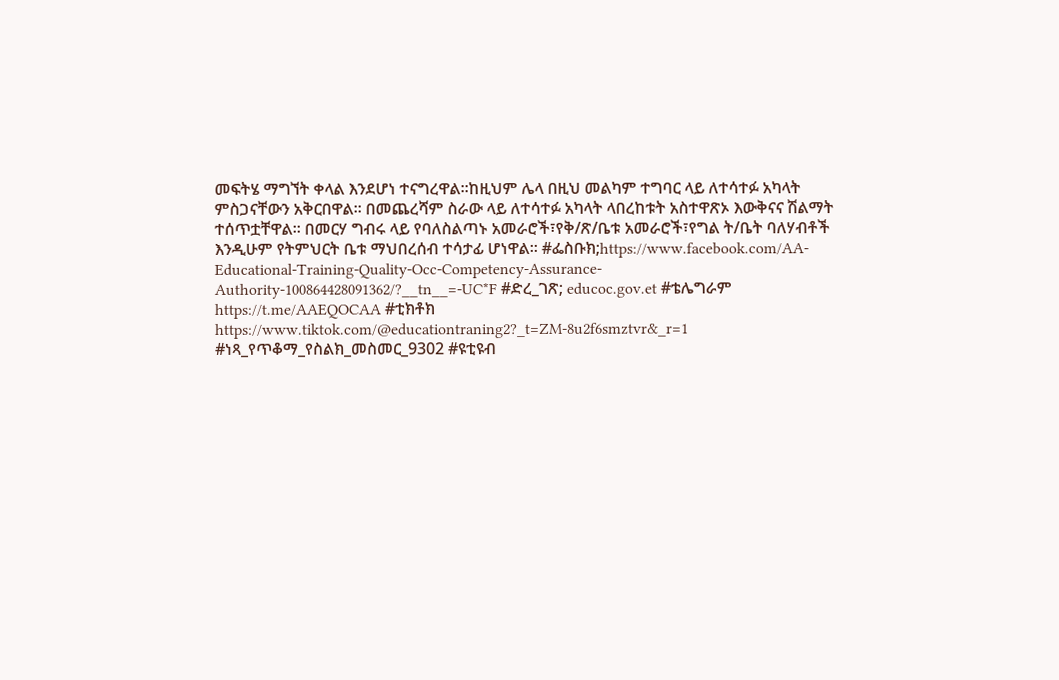መፍትሄ ማግኘት ቀላል እንደሆነ ተናግረዋል፡፡ከዚህም ሌላ በዚህ መልካም ተግባር ላይ ለተሳተፉ አካላት ምስጋናቸውን አቅርበዋል፡፡ በመጨረሻም ስራው ላይ ለተሳተፉ አካላት ላበረከቱት አስተዋጽኦ እውቅናና ሽልማት ተሰጥቷቸዋል፡፡ በመርሃ ግብሩ ላይ የባለስልጣኑ አመራሮች፣የቅ/ጽ/ቤቱ አመራሮች፣የግል ት/ቤት ባለሃብቶች እንዲሁም የትምህርት ቤቱ ማህበረሰብ ተሳታፊ ሆነዋል፡፡ #ፌስቡክ;https://www.facebook.com/AA-Educational-Training-Quality-Occ-Competency-Assurance-Authority-100864428091362/?__tn__=-UC*F #ድረ_ገጽ; educoc.gov.et #ቴሌግራም https://t.me/AAEQOCAA #ቲክቶክ https://www.tiktok.com/@educationtraning2?_t=ZM-8u2f6smztvr&_r=1 #ነጻ_የጥቆማ_የስልክ_መስመር_9302 #ዩቲዩብ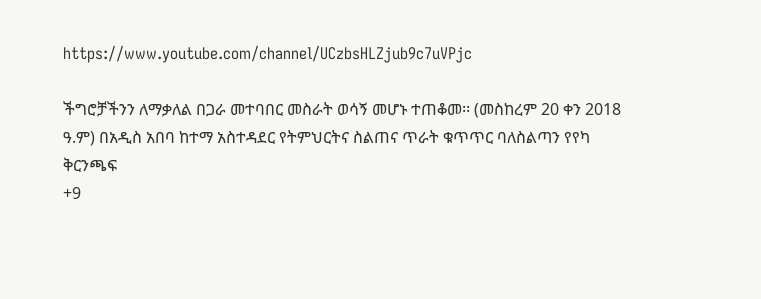https://www.youtube.com/channel/UCzbsHLZjub9c7uVPjc

ችግሮቻችንን ለማቃለል በጋራ መተባበር መስራት ወሳኝ መሆኑ ተጠቆመ፡፡ (መስከረም 20 ቀን 2018 ዓ.ም) በአዲስ አበባ ከተማ አስተዳደር የትምህርትና ስልጠና ጥራት ቁጥጥር ባለስልጣን የየካ ቅርንጫፍ
+9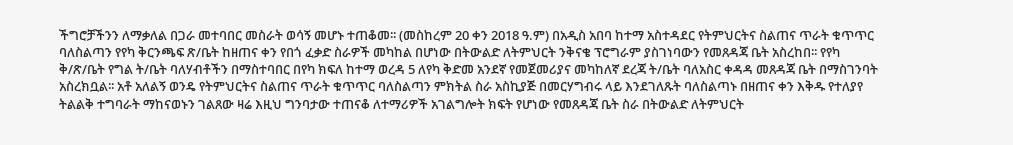ችግሮቻችንን ለማቃለል በጋራ መተባበር መስራት ወሳኝ መሆኑ ተጠቆመ፡፡ (መስከረም 20 ቀን 2018 ዓ.ም) በአዲስ አበባ ከተማ አስተዳደር የትምህርትና ስልጠና ጥራት ቁጥጥር ባለስልጣን የየካ ቅርንጫፍ ጽ/ቤት ከዘጠና ቀን የበጎ ፈቃድ ስራዎች መካከል በሆነው በትውልድ ለትምህርት ንቅናቄ ፕሮግራም ያስገነባውን የመጸዳጃ ቤት አስረከበ፡፡ የየካ ቅ/ጽ/ቤት የግል ት/ቤት ባለሃብቶችን በማስተባበር በየካ ክፍለ ከተማ ወረዳ 5 ለየካ ቅድመ አንደኛ የመጀመሪያና መካከለኛ ደረጃ ት/ቤት ባለአስር ቀዳዳ መጸዳጃ ቤት በማስገንባት አስረክቧል፡፡ አቶ አለልኝ ወንዴ የትምህርትና ስልጠና ጥራት ቁጥጥር ባለስልጣን ምክትል ስራ አስኪያጅ በመርሃግብሩ ላይ እንደገለጹት ባለስልጣኑ በዘጠና ቀን እቅዱ የተለያየ ትልልቅ ተግባራት ማከናወኑን ገልጸው ዛሬ እዚህ ግንባታው ተጠናቆ ለተማሪዎች አገልግሎት ክፍት የሆነው የመጸዳጃ ቤት ስራ በትውልድ ለትምህርት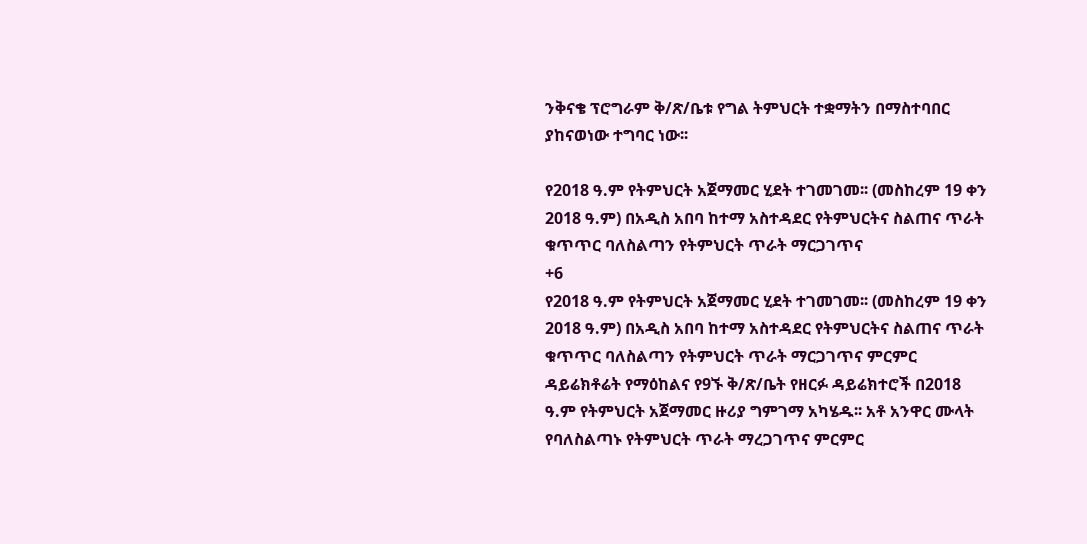ንቅናቄ ፕሮግራም ቅ/ጽ/ቤቱ የግል ትምህርት ተቋማትን በማስተባበር ያከናወነው ተግባር ነው፡፡

የ2018 ዓ.ም የትምህርት አጀማመር ሂደት ተገመገመ፡፡ (መስከረም 19 ቀን 2018 ዓ.ም) በአዲስ አበባ ከተማ አስተዳደር የትምህርትና ስልጠና ጥራት ቁጥጥር ባለስልጣን የትምህርት ጥራት ማርጋገጥና
+6
የ2018 ዓ.ም የትምህርት አጀማመር ሂደት ተገመገመ፡፡ (መስከረም 19 ቀን 2018 ዓ.ም) በአዲስ አበባ ከተማ አስተዳደር የትምህርትና ስልጠና ጥራት ቁጥጥር ባለስልጣን የትምህርት ጥራት ማርጋገጥና ምርምር ዳይሬክቶሬት የማዕከልና የ9ኙ ቅ/ጽ/ቤት የዘርፉ ዳይሬክተሮች በ2018 ዓ.ም የትምህርት አጀማመር ዙሪያ ግምገማ አካሄዱ፡፡ አቶ አንዋር ሙላት የባለስልጣኑ የትምህርት ጥራት ማረጋገጥና ምርምር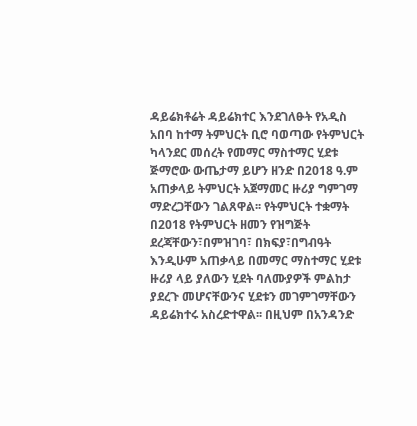ዳይሬክቶሬት ዳይሬክተር እንደገለፁት የአዲስ አበባ ከተማ ትምህርት ቢሮ ባወጣው የትምህርት ካላንደር መሰረት የመማር ማስተማር ሂደቱ ጅማሮው ውጤታማ ይሆን ዘንድ በ2018 ዓ.ም አጠቃላይ ትምህርት አጀማመር ዙሪያ ግምገማ ማድረጋቸውን ገልጸዋል፡፡ የትምህርት ተቋማት በ2018 የትምህርት ዘመን የዝግጅት ደረጃቸውን፣በምዝገባ፣ በክፍያ፣በግብዓት እንዲሁም አጠቃላይ በመማር ማስተማር ሂደቱ ዙሪያ ላይ ያለውን ሂደት ባለሙያዎች ምልከታ ያደረጉ መሆናቸውንና ሂደቱን መገምገማቸውን ዳይሬክተሩ አስረድተዋል፡፡ በዚህም በአንዳንድ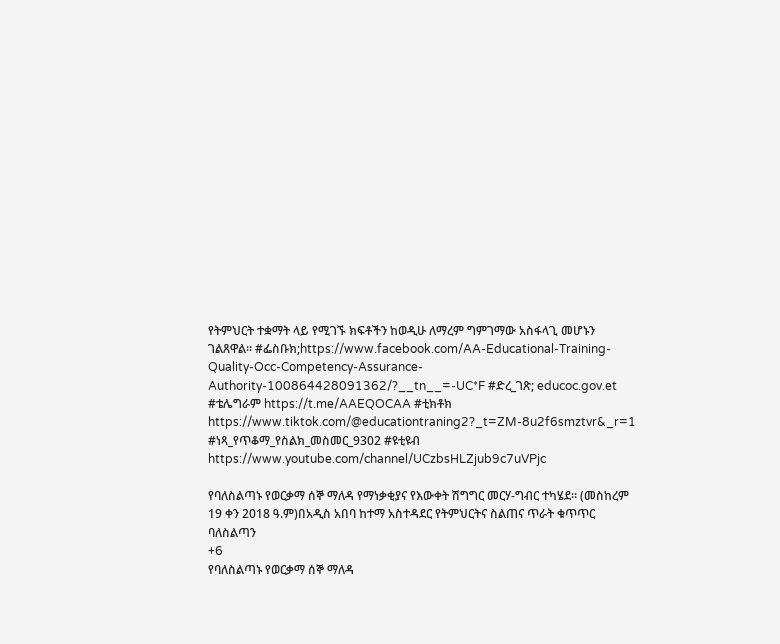የትምህርት ተቋማት ላይ የሚገኙ ክፍቶችን ከወዲሁ ለማረም ግምገማው አስፋላጊ መሆኑን ገልጸዋል፡፡ #ፌስቡክ;https://www.facebook.com/AA-Educational-Training-Quality-Occ-Competency-Assurance-Authority-100864428091362/?__tn__=-UC*F #ድረ_ገጽ; educoc.gov.et #ቴሌግራም https://t.me/AAEQOCAA #ቲክቶክ https://www.tiktok.com/@educationtraning2?_t=ZM-8u2f6smztvr&_r=1 #ነጻ_የጥቆማ_የስልክ_መስመር_9302 #ዩቲዩብ https://www.youtube.com/channel/UCzbsHLZjub9c7uVPjc

የባለስልጣኑ የወርቃማ ሰኞ ማለዳ የማነቃቂያና የእውቀት ሽግግር መርሃ-ግብር ተካሄደ፡፡ (መስከረም 19 ቀን 2018 ዓ.ም)በአዲስ አበባ ከተማ አስተዳደር የትምህርትና ስልጠና ጥራት ቁጥጥር ባለስልጣን
+6
የባለስልጣኑ የወርቃማ ሰኞ ማለዳ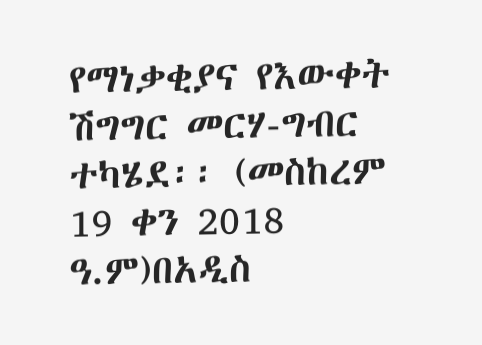የማነቃቂያና የእውቀት ሽግግር መርሃ-ግብር ተካሄደ፡፡ (መስከረም 19 ቀን 2018 ዓ.ም)በአዲስ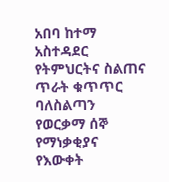አበባ ከተማ አስተዳደር የትምህርትና ስልጠና ጥራት ቁጥጥር ባለስልጣን የወርቃማ ሰኞ የማነቃቂያና የእውቀት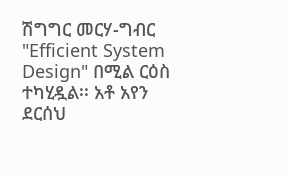ሽግግር መርሃ-ግብር "Efficient System Design" በሚል ርዕስ ተካሂዷል፡፡ አቶ አየን ደርሰህ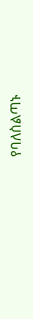የባለስልጣኑ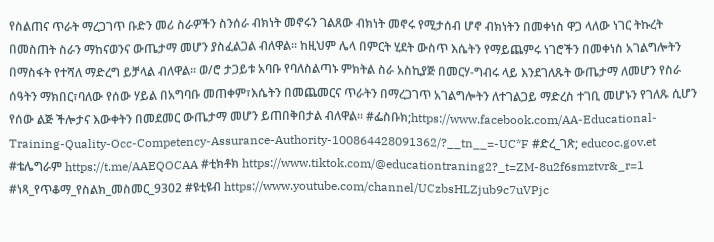የስልጠና ጥራት ማረጋገጥ ቡድን መሪ ስራዎችን ስንሰራ ብክነት መኖሩን ገልጸው ብክነት መኖሩ የሚታሰብ ሆኖ ብክነትን በመቀነስ ዋጋ ላለው ነገር ትኩረት በመስጠት ስራን ማከናወንና ውጤታማ መሆን ያስፈልጋል ብለዋል፡፡ ከዚህም ሌላ በምርት ሂደት ውስጥ እሴትን የማይጨምሩ ነገሮችን በመቀነስ አገልግሎትን በማስፋት የተሻለ ማድረግ ይቻላል ብለዋል፡፡ ወ/ሮ ታጋይቱ አባቡ የባለስልጣኑ ምክትል ስራ አስኪያጅ በመርሃ-ግብሩ ላይ እንደገለጹት ውጤታማ ለመሆን የስራ ሰዓትን ማክበር፣ባለው የሰው ሃይል በአግባቡ መጠቀም፣እሴትን በመጨመርና ጥራትን በማረጋገጥ አገልግሎትን ለተገልጋይ ማድረስ ተገቢ መሆኑን የገለጹ ሲሆን የሰው ልጅ ችሎታና እውቀትን በመደመር ውጤታማ መሆን ይጠበቅበታል ብለዋል፡፡ #ፌስቡክ;https://www.facebook.com/AA-Educational-Training-Quality-Occ-Competency-Assurance-Authority-100864428091362/?__tn__=-UC*F #ድረ_ገጽ; educoc.gov.et #ቴሌግራም https://t.me/AAEQOCAA #ቲክቶክ https://www.tiktok.com/@educationtraning2?_t=ZM-8u2f6smztvr&_r=1 #ነጻ_የጥቆማ_የስልክ_መስመር_9302 #ዩቲዩብ https://www.youtube.com/channel/UCzbsHLZjub9c7uVPjc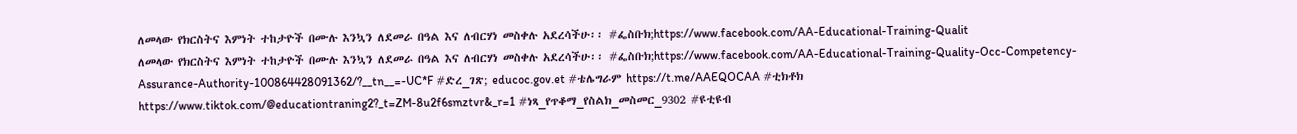ለመላው የክርስትና እምነት ተከታዮች በሙሉ እንኳን ለደመራ በዓል እና ለብርሃነ መስቀሉ አደረሳችሁ፡፡ #ፌስቡክ;https://www.facebook.com/AA-Educational-Training-Qualit
ለመላው የክርስትና እምነት ተከታዮች በሙሉ እንኳን ለደመራ በዓል እና ለብርሃነ መስቀሉ አደረሳችሁ፡፡ #ፌስቡክ;https://www.facebook.com/AA-Educational-Training-Quality-Occ-Competency-Assurance-Authority-100864428091362/?__tn__=-UC*F #ድረ_ገጽ; educoc.gov.et #ቴሌግራም https://t.me/AAEQOCAA #ቲክቶክ https://www.tiktok.com/@educationtraning2?_t=ZM-8u2f6smztvr&_r=1 #ነጻ_የጥቆማ_የስልክ_መስመር_9302 #ዩቲዩብ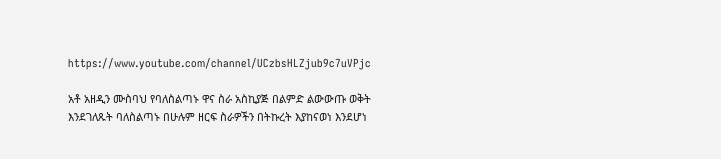https://www.youtube.com/channel/UCzbsHLZjub9c7uVPjc

አቶ አዘዲን ሙስባህ የባለስልጣኑ ዋና ስራ አስኪያጅ በልምድ ልውውጡ ወቅት እንደገለጹት ባለስልጣኑ በሁሉም ዘርፍ ስራዎችን በትኩረት እያከናወነ እንደሆነ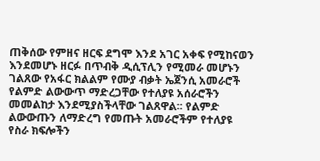ጠቅሰው የምዘና ዘርፍ ደግሞ እንደ አገር አቀፍ የሚከናወን እንደመሆኑ ዘርፉ በጥብቅ ዲሲፕሊን የሚመራ መሆኑን ገልጸው የአፋር ክልልም የሙያ ብቃት ኤጀንሲ አመራሮች የልምድ ልውውጥ ማድረጋቸው የተለያዩ አሰራሮችን መመልከታ እንደሚያስችላቸው ገልጸዋል፡፡ የልምድ ልውውጡን ለማድረግ የመጡት አመራሮችም የተለያዩ የስራ ክፍሎችን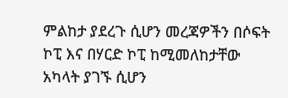ምልከታ ያደረጉ ሲሆን መረጃዎችን በሶፍት ኮፒ እና በሃርድ ኮፒ ከሚመለከታቸው አካላት ያገኙ ሲሆን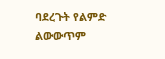ባደረጉት የልምድ ልውውጥም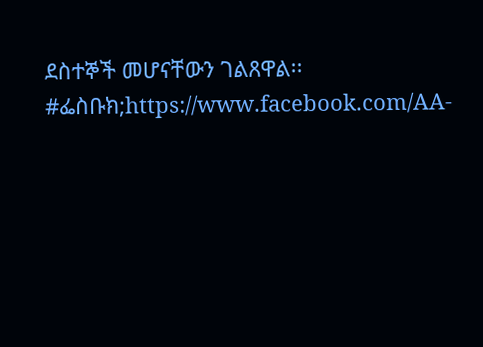ደስተኞች መሆናቸውን ገልጸዋል፡፡ #ፌስቡክ;https://www.facebook.com/AA-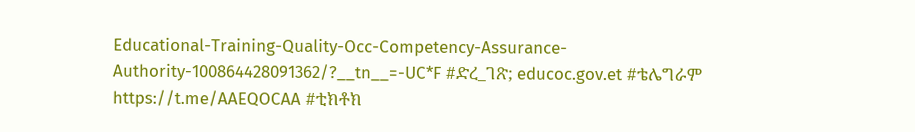Educational-Training-Quality-Occ-Competency-Assurance-Authority-100864428091362/?__tn__=-UC*F #ድረ_ገጽ; educoc.gov.et #ቴሌግራም https://t.me/AAEQOCAA #ቲክቶክ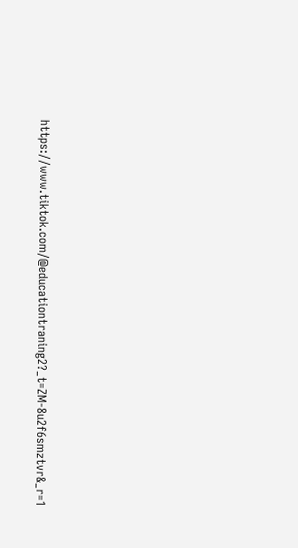https://www.tiktok.com/@educationtraning2?_t=ZM-8u2f6smztvr&_r=1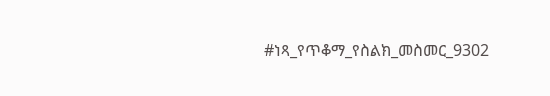#ነጻ_የጥቆማ_የስልክ_መስመር_9302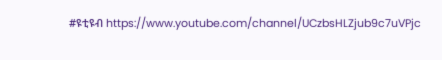#ዩቲዩብ https://www.youtube.com/channel/UCzbsHLZjub9c7uVPjc